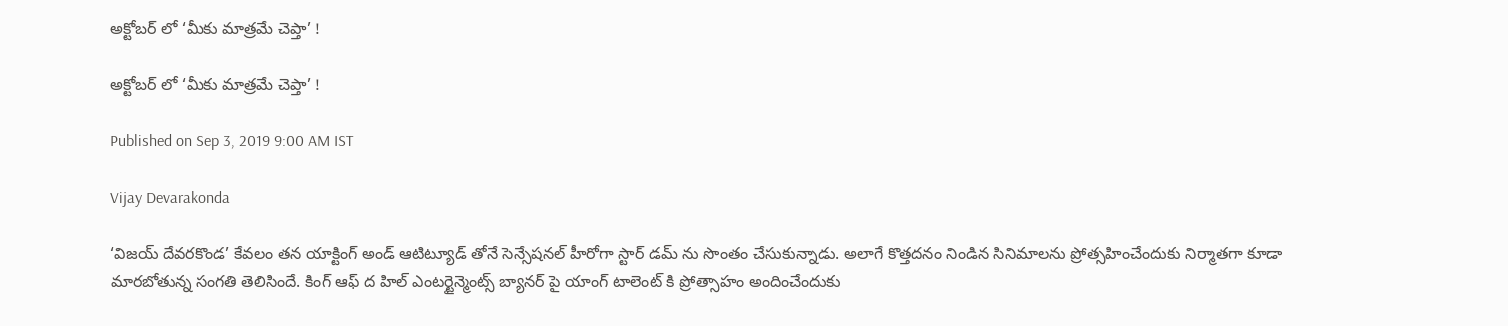అక్టోబర్ లో ‘మీకు మాత్రమే చెప్తా’ !

అక్టోబర్ లో ‘మీకు మాత్రమే చెప్తా’ !

Published on Sep 3, 2019 9:00 AM IST

Vijay Devarakonda

‘విజయ్ దేవరకొండ’ కేవలం తన యాక్టింగ్ అండ్ ఆటిట్యూడ్ తోనే సెన్సేషనల్ హీరోగా స్టార్ డమ్ ను సొంతం చేసుకున్నాడు. అలాగే కొత్తదనం నిండిన సినిమాలను ప్రోత్సహించేందుకు నిర్మాతగా కూడా మారబోతున్న సంగతి తెలిసిందే. కింగ్ ఆఫ్ ద హిల్ ఎంటర్టైన్మెంట్స్ బ్యానర్ పై యాంగ్ టాలెంట్ కి ప్రోత్సాహం అందించేందుకు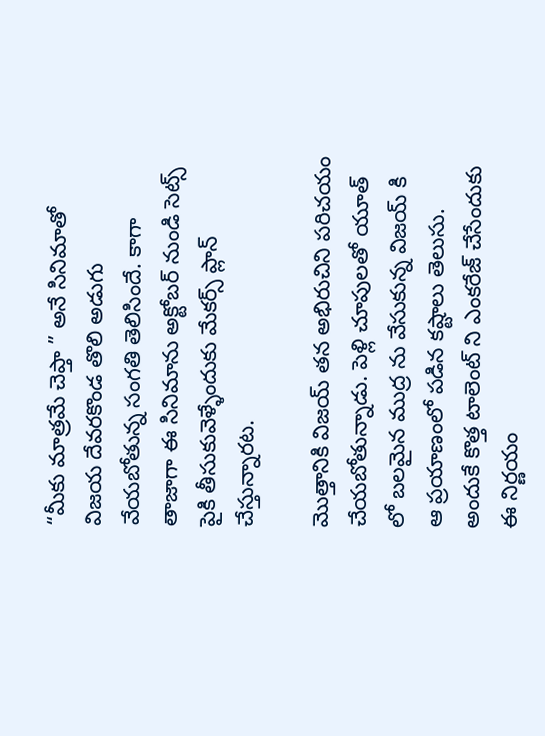“మీకు మాత్రమే చెప్తా ” అనే సినిమాతో విజయ దేవరకొండ తొలి అడుగు వేయబోతున్న సంగతి తెలిసిందే. కాగా తాజాగా ఈ సినిమాను అక్టోబర్ నుండి సెట్స్ పైకి తీసుకువెళ్ళేందుకు మేకర్స్ ప్లాన్ చేస్తున్నారట.

మొత్తానికి విజయ్ తన అభిరుచిని పరిచయం చేయబోతున్నాడు. పెళ్లి చూపులతో యూత్ లో బలమైన ముద్ర ను వేసుకున్న విజయ్ కి ఆ ప్రయాణంలో పడిన కష్టాలు తెలుసు. అందుకే కొత్త టాలెంట్ ని ఎంకరేజ్ చేసేందుకు ఈ నిర్ణయం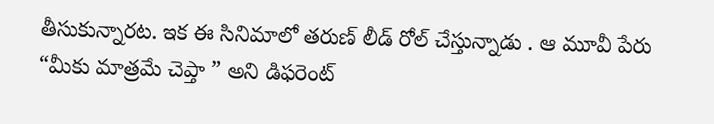తీసుకున్నారట. ఇక ఈ సినిమాలో తరుణ్ లీడ్ రోల్ చేస్తున్నాడు . ఆ మూవీ పేరు “మీకు మాత్రమే చెప్తా ” అని డిఫరెంట్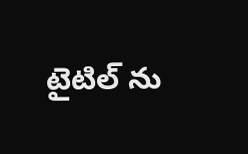టైటిల్ ను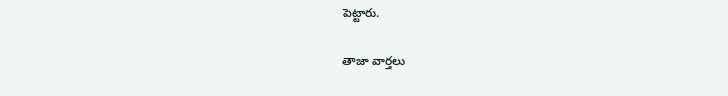పెట్టారు.

తాజా వార్తలు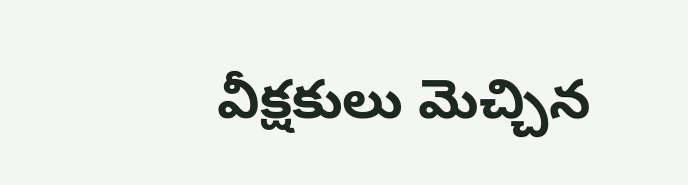వీక్షకులు మెచ్చిన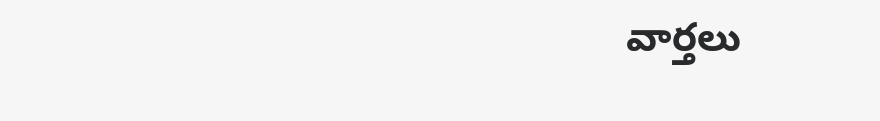వార్తలు